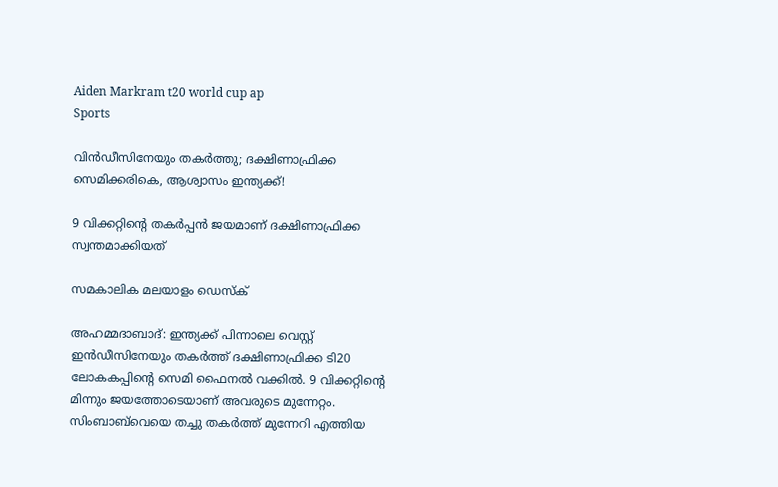Aiden Markram t20 world cup ap
Sports

വിന്‍ഡീസിനേയും തകര്‍ത്തു; ദക്ഷിണാഫ്രിക്ക സെമിക്കരികെ, ആശ്വാസം ഇന്ത്യക്ക്!

9 വിക്കറ്റിന്റെ തകര്‍പ്പന്‍ ജയമാണ് ദക്ഷിണാഫ്രിക്ക സ്വന്തമാക്കിയത്

സമകാലിക മലയാളം ഡെസ്ക്

അഹമ്മദാബാദ്: ഇന്ത്യക്ക് പിന്നാലെ വെസ്റ്റ് ഇന്‍ഡീസിനേയും തകര്‍ത്ത് ദക്ഷിണാഫ്രിക്ക ടി20 ലോകകപ്പിന്റെ സെമി ഫൈനല്‍ വക്കില്‍. 9 വിക്കറ്റിന്റെ മിന്നും ജയത്തോടെയാണ് അവരുടെ മുന്നേറ്റം. സിംബാബ്‌വെയെ തച്ചു തകര്‍ത്ത് മുന്നേറി എത്തിയ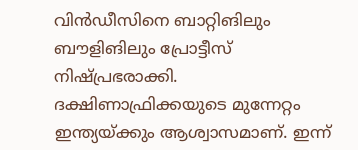വിന്‍ഡീസിനെ ബാറ്റിങിലും ബൗളിങിലും പ്രോട്ടീസ് നിഷ്പ്രഭരാക്കി. ദക്ഷിണാഫ്രിക്കയുടെ മുന്നേറ്റം ഇന്ത്യയ്ക്കും ആശ്വാസമാണ്. ഇന്ന്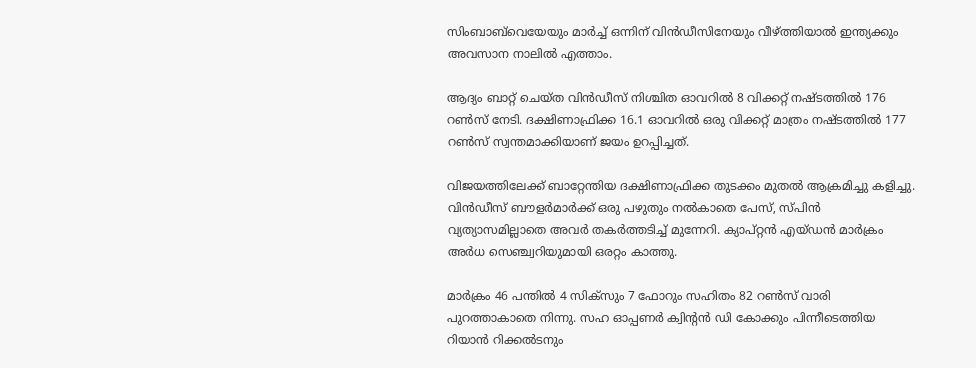സിംബാബ്‌വെയേയും മാര്‍ച്ച് ഒന്നിന് വിന്‍ഡീസിനേയും വീഴ്ത്തിയാല്‍ ഇന്ത്യക്കും അവസാന നാലില്‍ എത്താം.

ആദ്യം ബാറ്റ് ചെയ്ത വിന്‍ഡീസ് നിശ്ചിത ഓവറില്‍ 8 വിക്കറ്റ് നഷ്ടത്തില്‍ 176 റണ്‍സ് നേടി. ദക്ഷിണാഫ്രിക്ക 16.1 ഓവറില്‍ ഒരു വിക്കറ്റ് മാത്രം നഷ്ടത്തില്‍ 177 റണ്‍സ് സ്വന്തമാക്കിയാണ് ജയം ഉറപ്പിച്ചത്.

വിജയത്തിലേക്ക് ബാറ്റേന്തിയ ദക്ഷിണാഫ്രിക്ക തുടക്കം മുതല്‍ ആക്രമിച്ചു കളിച്ചു. വിന്‍ഡീസ് ബൗളര്‍മാര്‍ക്ക് ഒരു പഴുതും നല്‍കാതെ പേസ്, സ്പിന്‍ വ്യത്യാസമില്ലാതെ അവര്‍ തകര്‍ത്തടിച്ച് മുന്നേറി. ക്യാപ്റ്റന്‍ എയ്ഡന്‍ മാര്‍ക്രം അര്‍ധ സെഞ്ച്വറിയുമായി ഒരറ്റം കാത്തു.

മാര്‍ക്രം 46 പന്തില്‍ 4 സിക്‌സും 7 ഫോറും സഹിതം 82 റണ്‍സ് വാരി പുറത്താകാതെ നിന്നു. സഹ ഓപ്പണര്‍ ക്വിന്റന്‍ ഡി കോക്കും പിന്നീടെത്തിയ റിയാന്‍ റിക്കല്‍ടനും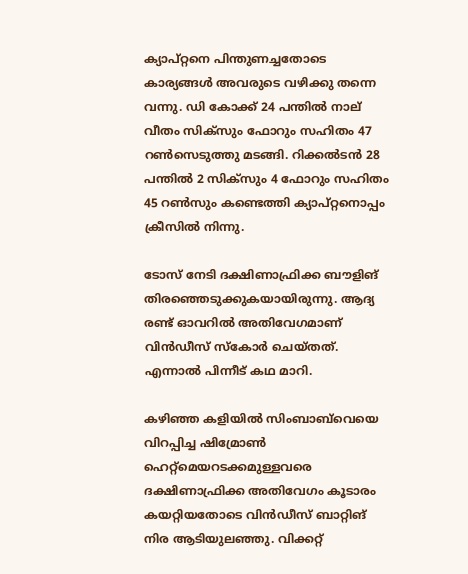ക്യാപ്റ്റനെ പിന്തുണച്ചതോടെ കാര്യങ്ങള്‍ അവരുടെ വഴിക്കു തന്നെ വന്നു. ഡി കോക്ക് 24 പന്തില്‍ നാല് വീതം സിക്‌സും ഫോറും സഹിതം 47 റണ്‍സെടുത്തു മടങ്ങി. റിക്കല്‍ടന്‍ 28 പന്തില്‍ 2 സിക്‌സും 4 ഫോറും സഹിതം 45 റണ്‍സും കണ്ടെത്തി ക്യാപ്റ്റനൊപ്പം ക്രീസില്‍ നിന്നു.

ടോസ് നേടി ദക്ഷിണാഫ്രിക്ക ബൗളിങ് തിരഞ്ഞെടുക്കുകയായിരുന്നു. ആദ്യ രണ്ട് ഓവറില്‍ അതിവേഗമാണ് വിന്‍ഡീസ് സ്‌കോര്‍ ചെയ്തത്. എന്നാല്‍ പിന്നീട് കഥ മാറി.

കഴിഞ്ഞ കളിയില്‍ സിംബാബ്‌വെയെ വിറപ്പിച്ച ഷിമ്രോണ്‍ ഹെറ്റ്‌മെയറടക്കമുള്ളവരെ ദക്ഷിണാഫ്രിക്ക അതിവേഗം കൂടാരം കയറ്റിയതോടെ വിന്‍ഡീസ് ബാറ്റിങ് നിര ആടിയുലഞ്ഞു. വിക്കറ്റ്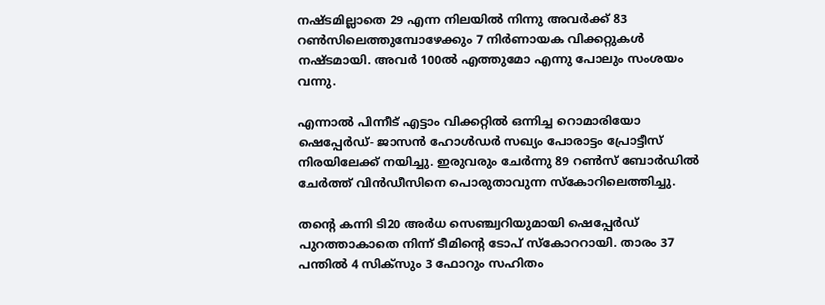നഷ്ടമില്ലാതെ 29 എന്ന നിലയില്‍ നിന്നു അവര്‍ക്ക് 83 റണ്‍സിലെത്തുമ്പോഴേക്കും 7 നിര്‍ണായക വിക്കറ്റുകള്‍ നഷ്ടമായി. അവര്‍ 100ല്‍ എത്തുമോ എന്നു പോലും സംശയം വന്നു.

എന്നാല്‍ പിന്നീട് എട്ടാം വിക്കറ്റില്‍ ഒന്നിച്ച റൊമാരിയോ ഷെപ്പേര്‍ഡ്- ജാസന്‍ ഹോള്‍ഡര്‍ സഖ്യം പോരാട്ടം പ്രോട്ടീസ് നിരയിലേക്ക് നയിച്ചു. ഇരുവരും ചേര്‍ന്നു 89 റണ്‍സ് ബോര്‍ഡില്‍ ചേര്‍ത്ത് വിന്‍ഡീസിനെ പൊരുതാവുന്ന സ്‌കോറിലെത്തിച്ചു.

തന്റെ കന്നി ടി20 അര്‍ധ സെഞ്ച്വറിയുമായി ഷെപ്പേര്‍ഡ് പുറത്താകാതെ നിന്ന് ടീമിന്റെ ടോപ് സ്‌കോററായി. താരം 37 പന്തില്‍ 4 സിക്‌സും 3 ഫോറും സഹിതം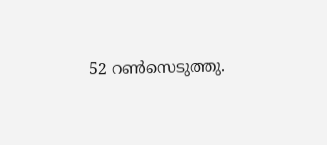52 റണ്‍സെടുത്തു.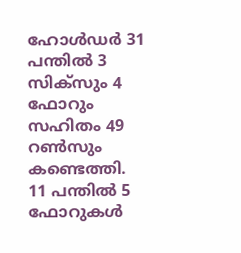ഹോള്‍ഡര്‍ 31 പന്തില്‍ 3 സിക്‌സും 4 ഫോറും സഹിതം 49 റണ്‍സും കണ്ടെത്തി. 11 പന്തില്‍ 5 ഫോറുകള്‍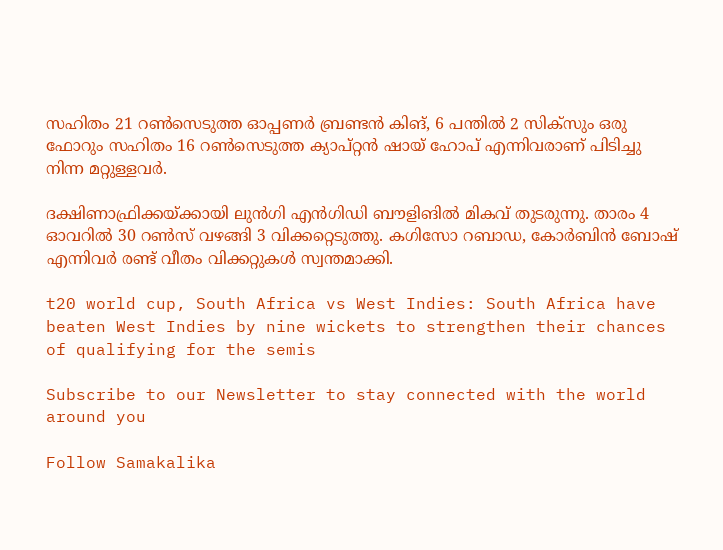സഹിതം 21 റണ്‍സെടുത്ത ഓപ്പണര്‍ ബ്രണ്ടന്‍ കിങ്, 6 പന്തില്‍ 2 സിക്‌സും ഒരു ഫോറും സഹിതം 16 റണ്‍സെടുത്ത ക്യാപ്റ്റന്‍ ഷായ് ഹോപ് എന്നിവരാണ് പിടിച്ചു നിന്ന മറ്റുള്ളവര്‍.

ദക്ഷിണാഫ്രിക്കയ്ക്കായി ലുന്‍ഗി എന്‍ഗിഡി ബൗളിങില്‍ മികവ് തുടരുന്നു. താരം 4 ഓവറില്‍ 30 റണ്‍സ് വഴങ്ങി 3 വിക്കറ്റെടുത്തു. കഗിസോ റബാഡ, കോര്‍ബിന്‍ ബോഷ് എന്നിവര്‍ രണ്ട് വീതം വിക്കറ്റുകള്‍ സ്വന്തമാക്കി.

t20 world cup, South Africa vs West Indies: South Africa have beaten West Indies by nine wickets to strengthen their chances of qualifying for the semis

Subscribe to our Newsletter to stay connected with the world around you

Follow Samakalika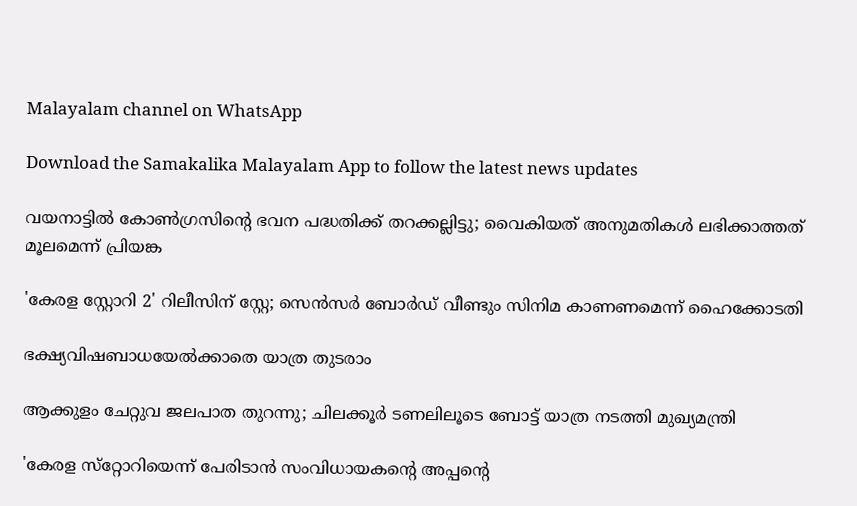Malayalam channel on WhatsApp

Download the Samakalika Malayalam App to follow the latest news updates

വയനാട്ടില്‍ കോണ്‍ഗ്രസിന്റെ ഭവന പദ്ധതിക്ക് തറക്കല്ലിട്ടു; വൈകിയത് അനുമതികള്‍ ലഭിക്കാത്തത് മൂലമെന്ന് പ്രിയങ്ക

'കേരള സ്റ്റോറി 2' റിലീസിന് സ്റ്റേ; സെൻസർ ബോർഡ് വീണ്ടും സിനിമ കാണണമെന്ന് ഹൈക്കോടതി

ഭക്ഷ്യവിഷബാധയേൽക്കാതെ യാത്ര തുടരാം

ആക്കുളം ചേറ്റുവ ജലപാത തുറന്നു; ചിലക്കൂര്‍ ടണലിലൂടെ ബോട്ട് യാത്ര നടത്തി മുഖ്യമന്ത്രി

'കേരള സ്‌റ്റോറിയെന്ന് പേരിടാന്‍ സംവിധായകന്റെ അപ്പന്റെ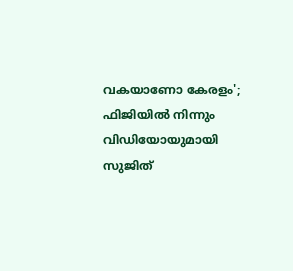വകയാണോ കേരളം'; ഫിജിയില്‍ നിന്നും വിഡിയോയുമായി സുജിത്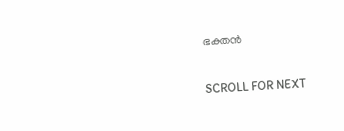ഭക്തന്‍

SCROLL FOR NEXT